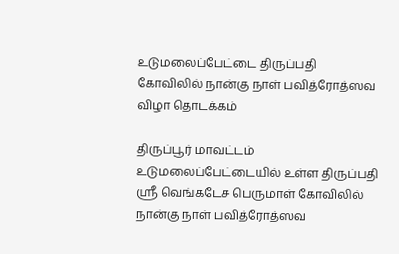உடுமலைப்பேட்டை திருப்பதி கோவிலில் நான்கு நாள் பவித்ரோத்ஸவ விழா தொடக்கம்

திருப்பூர் மாவட்டம் உடுமலைப்பேட்டையில் உள்ள திருப்பதி ஸ்ரீ வெங்கடேச பெருமாள் கோவிலில் நான்கு நாள் பவித்ரோத்ஸவ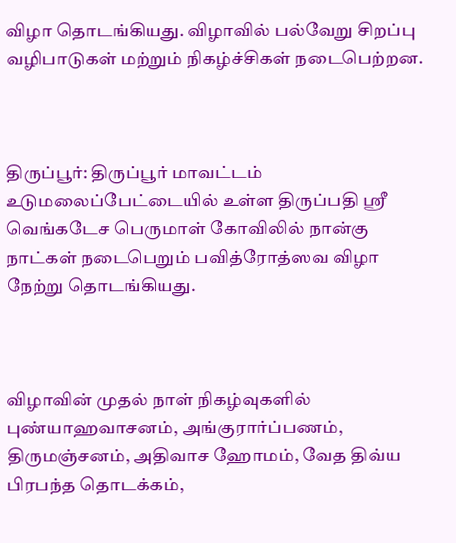விழா தொடங்கியது. விழாவில் பல்வேறு சிறப்பு வழிபாடுகள் மற்றும் நிகழ்ச்சிகள் நடைபெற்றன.



திருப்பூர்: திருப்பூர் மாவட்டம் உடுமலைப்பேட்டையில் உள்ள திருப்பதி ஸ்ரீ வெங்கடேச பெருமாள் கோவிலில் நான்கு நாட்கள் நடைபெறும் பவித்ரோத்ஸவ விழா நேற்று தொடங்கியது.



விழாவின் முதல் நாள் நிகழ்வுகளில் புண்யாஹவாசனம், அங்குரார்ப்பணம், திருமஞ்சனம், அதிவாச ஹோமம், வேத திவ்ய பிரபந்த தொடக்கம்,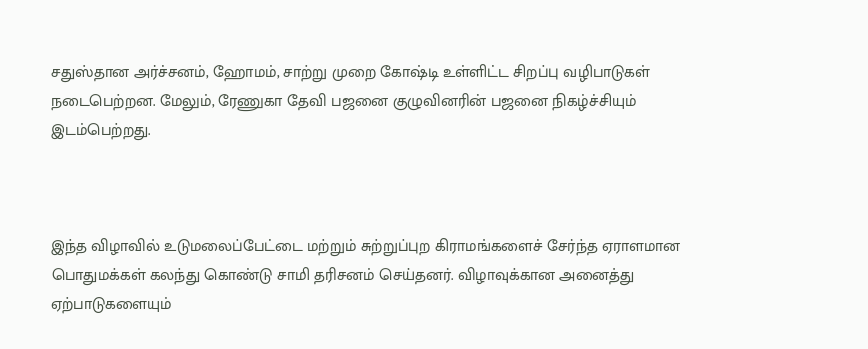சதுஸ்தான அர்ச்சனம், ஹோமம், சாற்று முறை கோஷ்டி உள்ளிட்ட சிறப்பு வழிபாடுகள் நடைபெற்றன. மேலும், ரேணுகா தேவி பஜனை குழுவினரின் பஜனை நிகழ்ச்சியும் இடம்பெற்றது.



இந்த விழாவில் உடுமலைப்பேட்டை மற்றும் சுற்றுப்புற கிராமங்களைச் சேர்ந்த ஏராளமான பொதுமக்கள் கலந்து கொண்டு சாமி தரிசனம் செய்தனர். விழாவுக்கான அனைத்து ஏற்பாடுகளையும்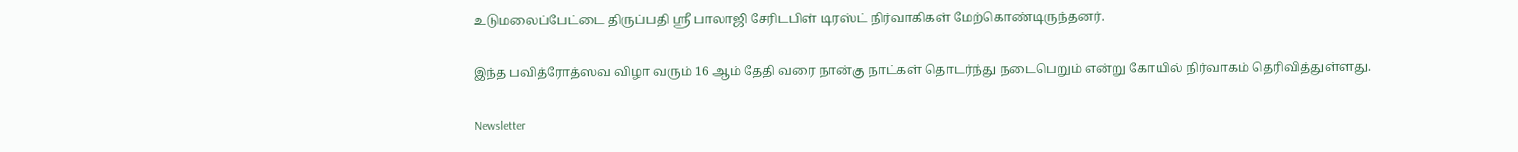உடுமலைப்பேட்டை திருப்பதி ஸ்ரீ பாலாஜி சேரிடபிள் டிரஸ்ட் நிர்வாகிகள் மேற்கொண்டிருந்தனர்.

இந்த பவித்ரோத்ஸவ விழா வரும் 16 ஆம் தேதி வரை நான்கு நாட்கள் தொடர்ந்து நடைபெறும் என்று கோயில் நிர்வாகம் தெரிவித்துள்ளது.

Newsletter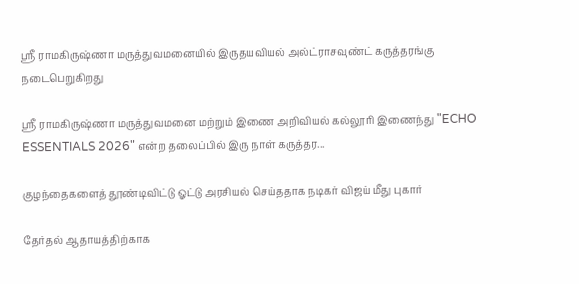ஶ்ரீ ராமகிருஷ்ணா மருத்துவமனையில் இருதயவியல் அல்ட்ராசவுண்ட் கருத்தரங்கு நடைபெறுகிறது

ஶ்ரீ ராமகிருஷ்ணா மருத்துவமனை மற்றும் இணை அறிவியல் கல்லூரி இணைந்து "ECHO ESSENTIALS 2026" என்ற தலைப்பில் இரு நாள் கருத்தர...

குழந்தைகளைத் தூண்டிவிட்டு ஓட்டு அரசியல் செய்ததாக நடிகர் விஜய் மீது புகார்

தேர்தல் ஆதாயத்திற்காக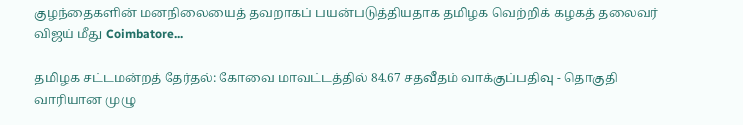குழந்தைகளின் மனநிலையைத் தவறாகப் பயன்படுத்தியதாக தமிழக வெற்றிக் கழகத் தலைவர் விஜய் மீது Coimbatore...

தமிழக சட்டமன்றத் தேர்தல்: கோவை மாவட்டத்தில் 84.67 சதவீதம் வாக்குப்பதிவு - தொகுதி வாரியான முழு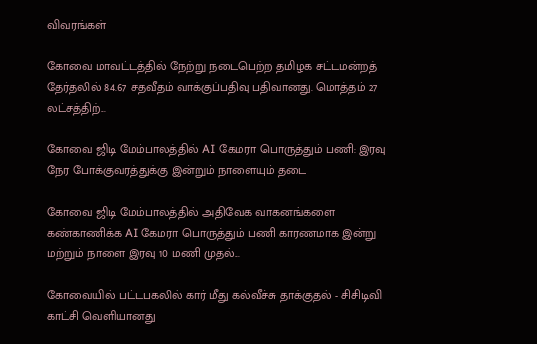விவரங்கள்

கோவை மாவட்டத்தில் நேற்று நடைபெற்ற தமிழக சட்டமன்றத் தேர்தலில் 84.67 சதவீதம் வாக்குப்பதிவு பதிவானது. மொத்தம் 27 லட்சத்திற்...

கோவை ஜிடி மேம்பாலத்தில் AI கேமரா பொருத்தும் பணி: இரவு நேர போக்குவரத்துக்கு இன்றும் நாளையும் தடை

கோவை ஜிடி மேம்பாலத்தில் அதிவேக வாகனங்களை கண்காணிக்க AI கேமரா பொருத்தும் பணி காரணமாக இன்று மற்றும் நாளை இரவு 10 மணி முதல்...

கோவையில் பட்டபகலில் கார் மீது கல்வீச்சு தாக்குதல் - சிசிடிவி காட்சி வெளியானது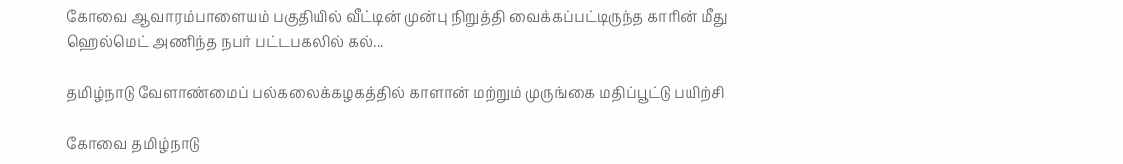கோவை ஆவாரம்பாளையம் பகுதியில் வீட்டின் முன்பு நிறுத்தி வைக்கப்பட்டிருந்த காரின் மீது ஹெல்மெட் அணிந்த நபர் பட்டபகலில் கல்...

தமிழ்நாடு வேளாண்மைப் பல்கலைக்கழகத்தில் காளான் மற்றும் முருங்கை மதிப்பூட்டு பயிற்சி

கோவை தமிழ்நாடு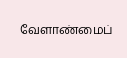வேளாண்மைப்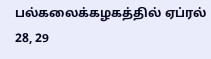பல்கலைக்கழகத்தில் ஏப்ரல் 28, 29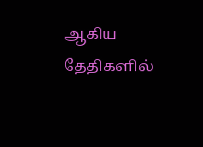ஆகிய தேதிகளில்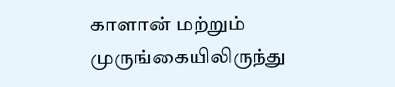காளான் மற்றும் முருங்கையிலிருந்து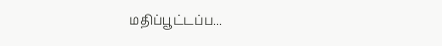மதிப்பூட்டப்ப...